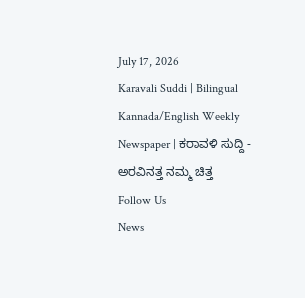July 17, 2026
Karavali Suddi | Bilingual Kannada/English Weekly Newspaper | ಕರಾವಳಿ ಸುದ್ದಿ - ಅರವಿನತ್ತ ನಮ್ಮ ಚಿತ್ತ
Follow Us
News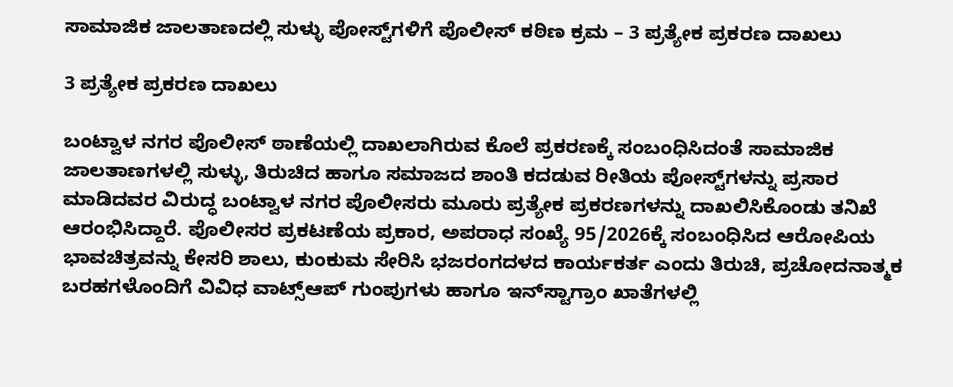ಸಾಮಾಜಿಕ ಜಾಲತಾಣದಲ್ಲಿ ಸುಳ್ಳು ಪೋಸ್ಟ್‌ಗಳಿಗೆ ಪೊಲೀಸ್ ಕಠಿಣ ಕ್ರಮ – 3 ಪ್ರತ್ಯೇಕ ಪ್ರಕರಣ ದಾಖಲು

3 ಪ್ರತ್ಯೇಕ ಪ್ರಕರಣ ದಾಖಲು

ಬಂಟ್ವಾಳ ನಗರ ಪೊಲೀಸ್ ಠಾಣೆಯಲ್ಲಿ ದಾಖಲಾಗಿರುವ ಕೊಲೆ ಪ್ರಕರಣಕ್ಕೆ ಸಂಬಂಧಿಸಿದಂತೆ ಸಾಮಾಜಿಕ ಜಾಲತಾಣಗಳಲ್ಲಿ ಸುಳ್ಳು, ತಿರುಚಿದ ಹಾಗೂ ಸಮಾಜದ ಶಾಂತಿ ಕದಡುವ ರೀತಿಯ ಪೋಸ್ಟ್‌ಗಳನ್ನು ಪ್ರಸಾರ ಮಾಡಿದವರ ವಿರುದ್ಧ ಬಂಟ್ವಾಳ ನಗರ ಪೊಲೀಸರು ಮೂರು ಪ್ರತ್ಯೇಕ ಪ್ರಕರಣಗಳನ್ನು ದಾಖಲಿಸಿಕೊಂಡು ತನಿಖೆ ಆರಂಭಿಸಿದ್ದಾರೆ. ಪೊಲೀಸರ ಪ್ರಕಟಣೆಯ ಪ್ರಕಾರ, ಅಪರಾಧ ಸಂಖ್ಯೆ 95/2026ಕ್ಕೆ ಸಂಬಂಧಿಸಿದ ಆರೋಪಿಯ ಭಾವಚಿತ್ರವನ್ನು ಕೇಸರಿ ಶಾಲು, ಕುಂಕುಮ ಸೇರಿಸಿ ಭಜರಂಗದಳದ ಕಾರ್ಯಕರ್ತ ಎಂದು ತಿರುಚಿ, ಪ್ರಚೋದನಾತ್ಮಕ ಬರಹಗಳೊಂದಿಗೆ ವಿವಿಧ ವಾಟ್ಸ್ಆಪ್ ಗುಂಪುಗಳು ಹಾಗೂ ಇನ್‌ಸ್ಟಾಗ್ರಾಂ ಖಾತೆಗಳಲ್ಲಿ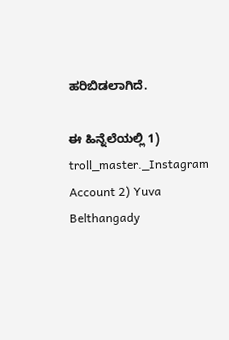ಹರಿಬಿಡಲಾಗಿದೆ.

ಈ ಹಿನ್ನೆಲೆಯಲ್ಲಿ 1) troll_master._Instagram Account 2) Yuva Belthangady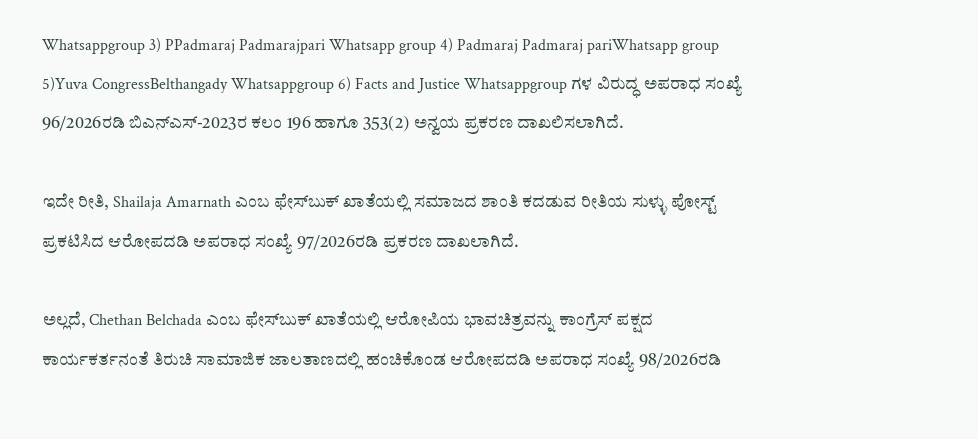Whatsappgroup 3) PPadmaraj Padmarajpari Whatsapp group 4) Padmaraj Padmaraj pariWhatsapp group 5)Yuva CongressBelthangady Whatsappgroup 6) Facts and Justice Whatsappgroup ಗಳ ವಿರುದ್ಧ ಅಪರಾಧ ಸಂಖ್ಯೆ 96/2026ರಡಿ ಬಿಎನ್‌ಎಸ್-2023ರ ಕಲಂ 196 ಹಾಗೂ 353(2) ಅನ್ವಯ ಪ್ರಕರಣ ದಾಖಲಿಸಲಾಗಿದೆ.

ಇದೇ ರೀತಿ, Shailaja Amarnath ಎಂಬ ಫೇಸ್‌ಬುಕ್ ಖಾತೆಯಲ್ಲಿ ಸಮಾಜದ ಶಾಂತಿ ಕದಡುವ ರೀತಿಯ ಸುಳ್ಳು ಪೋಸ್ಟ್ ಪ್ರಕಟಿಸಿದ ಆರೋಪದಡಿ ಅಪರಾಧ ಸಂಖ್ಯೆ 97/2026ರಡಿ ಪ್ರಕರಣ ದಾಖಲಾಗಿದೆ.

ಅಲ್ಲದೆ, Chethan Belchada ಎಂಬ ಫೇಸ್‌ಬುಕ್ ಖಾತೆಯಲ್ಲಿ ಆರೋಪಿಯ ಭಾವಚಿತ್ರವನ್ನು ಕಾಂಗ್ರೆಸ್ ಪಕ್ಷದ ಕಾರ್ಯಕರ್ತನಂತೆ ತಿರುಚಿ ಸಾಮಾಜಿಕ ಜಾಲತಾಣದಲ್ಲಿ ಹಂಚಿಕೊಂಡ ಆರೋಪದಡಿ ಅಪರಾಧ ಸಂಖ್ಯೆ 98/2026ರಡಿ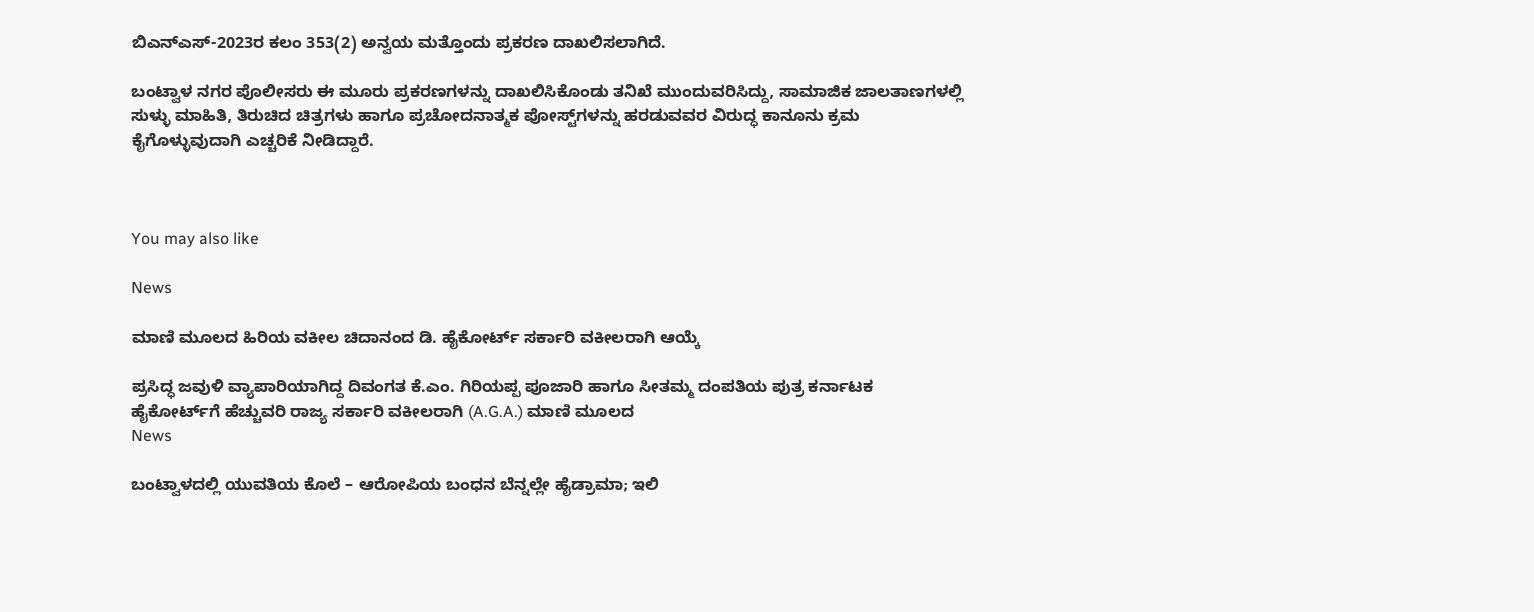ಬಿಎನ್‌ಎಸ್-2023ರ ಕಲಂ 353(2) ಅನ್ವಯ ಮತ್ತೊಂದು ಪ್ರಕರಣ ದಾಖಲಿಸಲಾಗಿದೆ.

ಬಂಟ್ವಾಳ ನಗರ ಪೊಲೀಸರು ಈ ಮೂರು ಪ್ರಕರಣಗಳನ್ನು ದಾಖಲಿಸಿಕೊಂಡು ತನಿಖೆ ಮುಂದುವರಿಸಿದ್ದು, ಸಾಮಾಜಿಕ ಜಾಲತಾಣಗಳಲ್ಲಿ ಸುಳ್ಳು ಮಾಹಿತಿ, ತಿರುಚಿದ ಚಿತ್ರಗಳು ಹಾಗೂ ಪ್ರಚೋದನಾತ್ಮಕ ಪೋಸ್ಟ್‌ಗಳನ್ನು ಹರಡುವವರ ವಿರುದ್ಧ ಕಾನೂನು ಕ್ರಮ ಕೈಗೊಳ್ಳುವುದಾಗಿ ಎಚ್ಚರಿಕೆ ನೀಡಿದ್ದಾರೆ.



You may also like

News

ಮಾಣಿ ಮೂಲದ ಹಿರಿಯ ವಕೀಲ ಚಿದಾನಂದ ಡಿ. ಹೈಕೋರ್ಟ್ ಸರ್ಕಾರಿ ವಕೀಲರಾಗಿ ಆಯ್ಕೆ

ಪ್ರಸಿದ್ಧ ಜವುಳಿ ವ್ಯಾಪಾರಿಯಾಗಿದ್ದ ದಿವಂಗತ ಕೆ.ಎಂ. ಗಿರಿಯಪ್ಪ ಪೂಜಾರಿ ಹಾಗೂ ಸೀತಮ್ಮ ದಂಪತಿಯ ಪುತ್ರ ಕರ್ನಾಟಕ ಹೈಕೋರ್ಟ್‌ಗೆ ಹೆಚ್ಚುವರಿ ರಾಜ್ಯ ಸರ್ಕಾರಿ ವಕೀಲರಾಗಿ (A.G.A.) ಮಾಣಿ ಮೂಲದ
News

ಬಂಟ್ವಾಳದಲ್ಲಿ ಯುವತಿಯ ಕೊಲೆ – ಆರೋಪಿಯ ಬಂಧನ ಬೆನ್ನಲ್ಲೇ ಹೈಡ್ರಾಮಾ; ಇಲಿ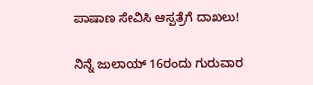ಪಾಷಾಣ ಸೇವಿಸಿ ಆಸ್ಪತ್ರೆಗೆ ದಾಖಲು!

ನಿನ್ನೆ ಜುಲಾಯ್ 16ರಂದು ಗುರುವಾರ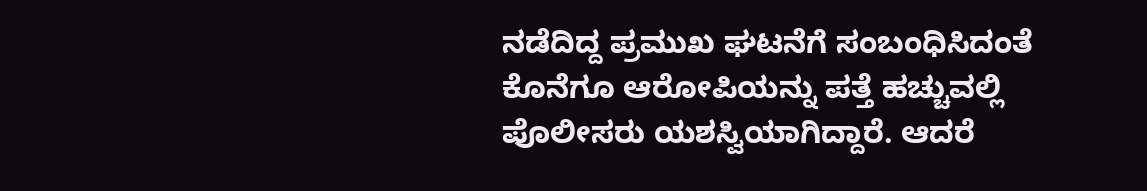ನಡೆದಿದ್ದ ಪ್ರಮುಖ ಘಟನೆಗೆ ಸಂಬಂಧಿಸಿದಂತೆ ಕೊನೆಗೂ ಆರೋಪಿಯನ್ನು ಪತ್ತೆ ಹಚ್ಚುವಲ್ಲಿ ಪೊಲೀಸರು ಯಶಸ್ವಿಯಾಗಿದ್ದಾರೆ. ಆದರೆ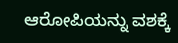ಆರೋಪಿಯನ್ನು ವಶಕ್ಕೆ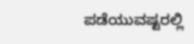ಪಡೆಯುವಷ್ಟರಲ್ಲಿ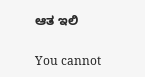ಆತ ಇಲಿ

You cannot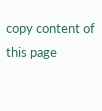copy content of this page